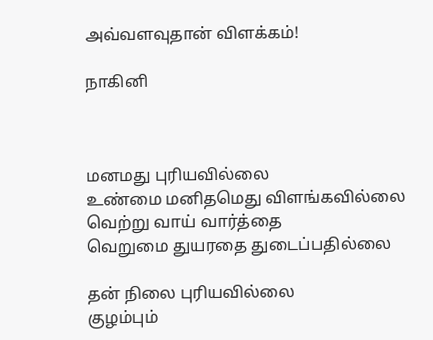அவ்வளவுதான் விளக்கம்!

நாகினி



மனமது புரியவில்லை
உண்மை மனிதமெது விளங்கவில்லை
வெற்று வாய் வார்த்தை
வெறுமை துயரதை துடைப்பதில்லை

தன் நிலை புரியவில்லை
குழம்பும்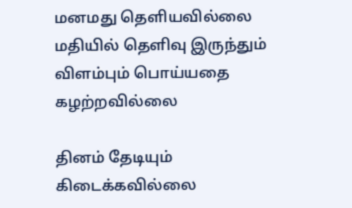மனமது தெளியவில்லை
மதியில் தெளிவு இருந்தும்
விளம்பும் பொய்யதை கழற்றவில்லை

தினம் தேடியும் கிடைக்கவில்லை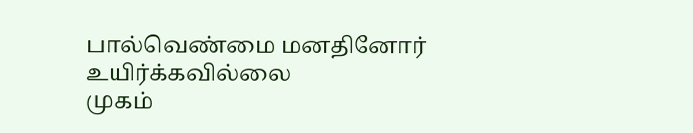பால்வெண்மை மனதினோர் உயிர்க்கவில்லை
முகம்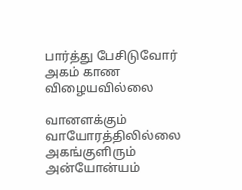பார்த்து பேசிடுவோர்
அகம் காண விழையவில்லை

வானளக்கும் வாயோரத்திலில்லை
அகங்குளிரும் அன்யோன்யம்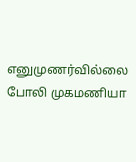எனுமுணர்வில்லை
போலி முகமணியா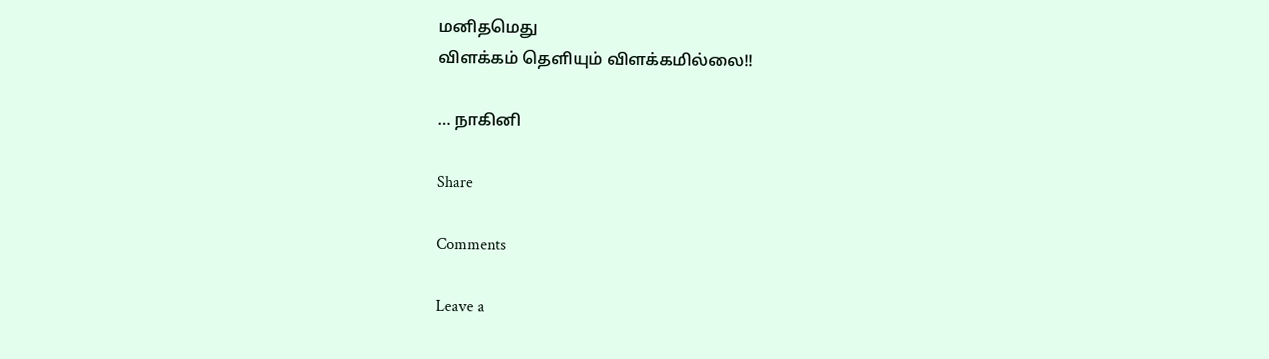மனிதமெது
விளக்கம் தெளியும் விளக்கமில்லை!!

… நாகினி

Share

Comments

Leave a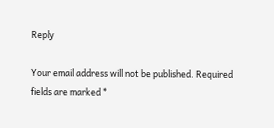Reply

Your email address will not be published. Required fields are marked *